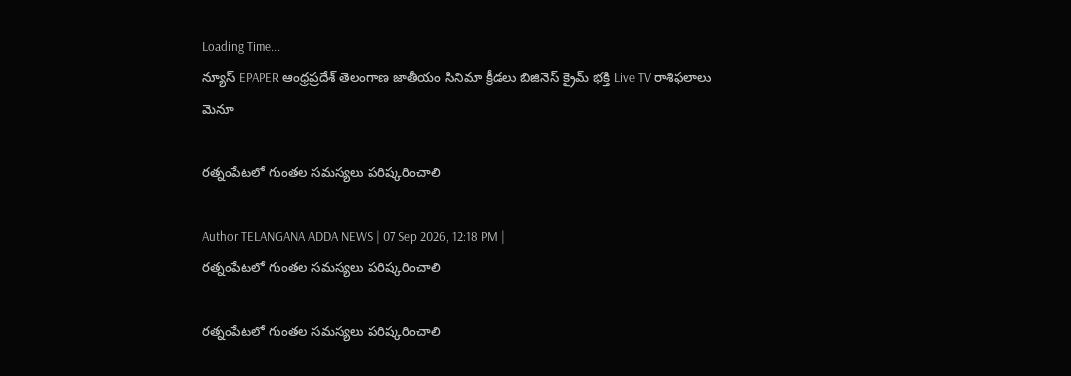Loading Time...
న్యూస్ EPAPER ఆంధ్రప్రదేశ్ తెలంగాణ జాతీయం సినిమా క్రీడలు బిజినెస్ క్రైమ్ భక్తి Live TV రాశిఫలాలు
మెనూ

రత్నంపేటలో గుంతల సమస్యలు పరిష్కరించాలి

Author TELANGANA ADDA NEWS | 07 Sep 2026, 12:18 PM |
రత్నంపేటలో గుంతల సమస్యలు పరిష్కరించాలి

రత్నంపేటలో గుంతల సమస్యలు పరిష్కరించాలి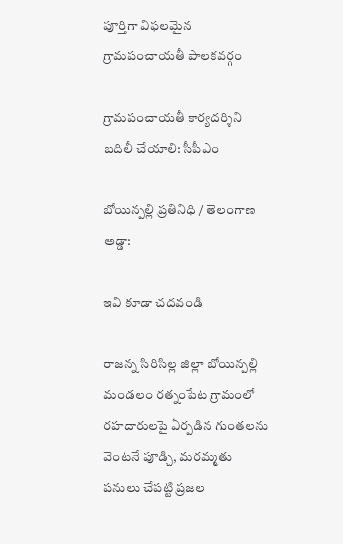పూర్తిగా విఫలమైన గ్రామపంచాయతీ పాలకవర్గం

గ్రామపంచాయతీ కార్యదర్శిని బదిలీ చేయాలి: సీపీఎం

బోయిన్పల్లి ప్రతినిధి / తెలంగాణ అడ్డా:

ఇవి కూడా చదవండి

రాజన్న సిరిసిల్ల జిల్లా బోయిన్పల్లి మండలం రత్నంపేట గ్రామంలో రహదారులపై ఏర్పడిన గుంతలను వెంటనే పూడ్చి, మరమ్మతు పనులు చేపట్టి ప్రజల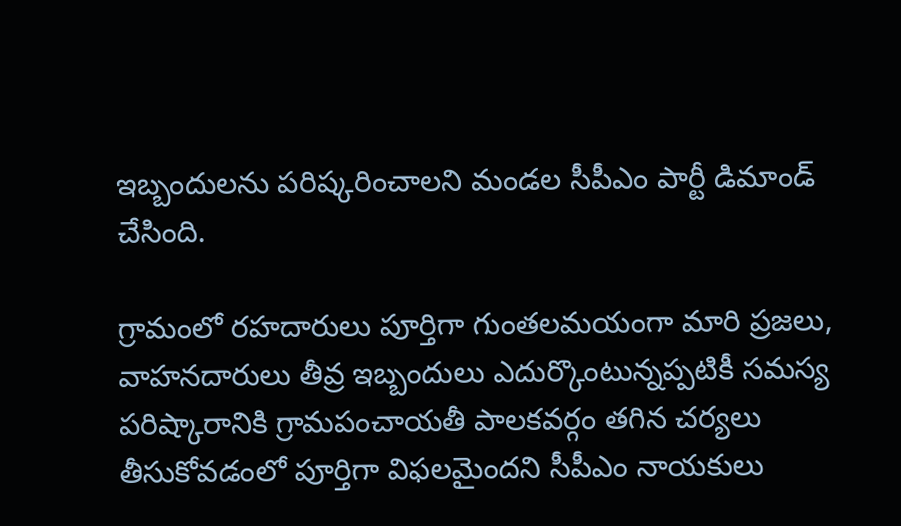ఇబ్బందులను పరిష్కరించాలని మండల సీపీఎం పార్టీ డిమాండ్ చేసింది.

గ్రామంలో రహదారులు పూర్తిగా గుంతలమయంగా మారి ప్రజలు, వాహనదారులు తీవ్ర ఇబ్బందులు ఎదుర్కొంటున్నప్పటికీ సమస్య పరిష్కారానికి గ్రామపంచాయతీ పాలకవర్గం తగిన చర్యలు తీసుకోవడంలో పూర్తిగా విఫలమైందని సీపీఎం నాయకులు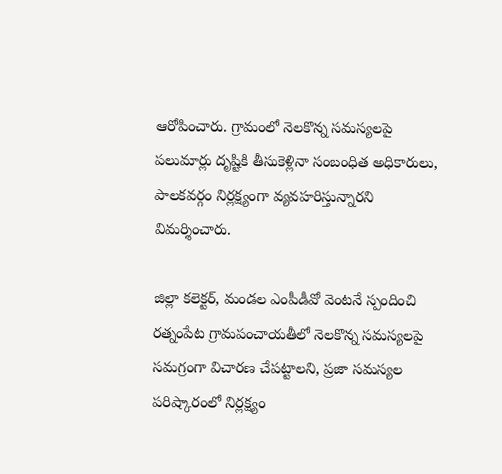ఆరోపించారు. గ్రామంలో నెలకొన్న సమస్యలపై పలుమార్లు దృష్టికి తీసుకెళ్లినా సంబంధిత అధికారులు, పాలకవర్గం నిర్లక్ష్యంగా వ్యవహరిస్తున్నారని విమర్శించారు.

జిల్లా కలెక్టర్, మండల ఎంపీడీవో వెంటనే స్పందించి రత్నంపేట గ్రామపంచాయతీలో నెలకొన్న సమస్యలపై సమగ్రంగా విచారణ చేపట్టాలని, ప్రజా సమస్యల పరిష్కారంలో నిర్లక్ష్యం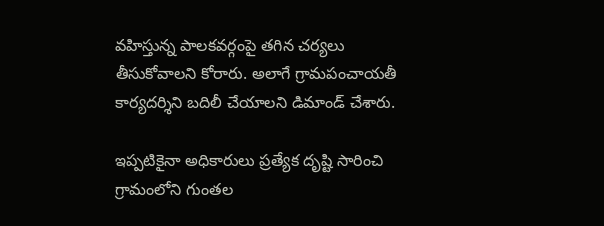వహిస్తున్న పాలకవర్గంపై తగిన చర్యలు తీసుకోవాలని కోరారు. అలాగే గ్రామపంచాయతీ కార్యదర్శిని బదిలీ చేయాలని డిమాండ్ చేశారు.

ఇప్పటికైనా అధికారులు ప్రత్యేక దృష్టి సారించి గ్రామంలోని గుంతల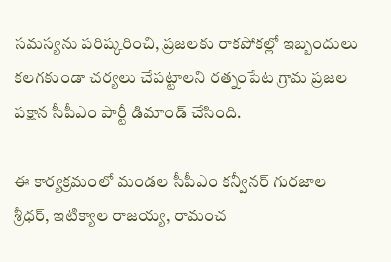సమస్యను పరిష్కరించి, ప్రజలకు రాకపోకల్లో ఇబ్బందులు కలగకుండా చర్యలు చేపట్టాలని రత్నంపేట గ్రామ ప్రజల పక్షాన సీపీఎం పార్టీ డిమాండ్ చేసింది.

ఈ కార్యక్రమంలో మండల సీపీఎం కన్వీనర్ గురజాల శ్రీధర్, ఇటిక్యాల రాజయ్య, రామంచ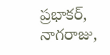ప్రభాకర్, నాగరాజు,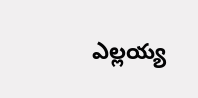ఎల్లయ్య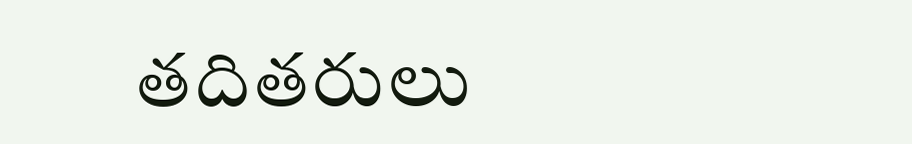తదితరులు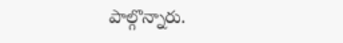పాల్గొన్నారు.